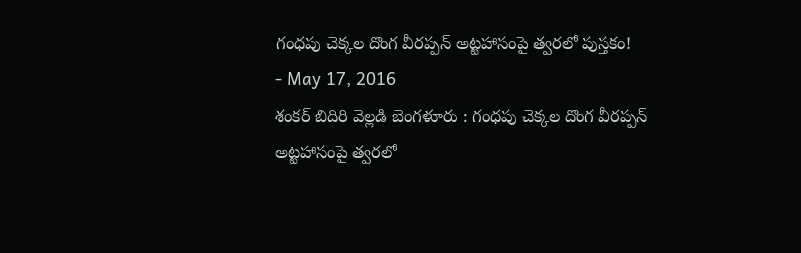గంధపు చెక్కల దొంగ వీరప్పన్ అట్టహాసంపై త్వరలో పుస్తకం!
- May 17, 2016
శంకర్ బిదిరి వెల్లడి బెంగళూరు : గంధపు చెక్కల దొంగ వీరప్పన్ అట్టహాసంపై త్వరలో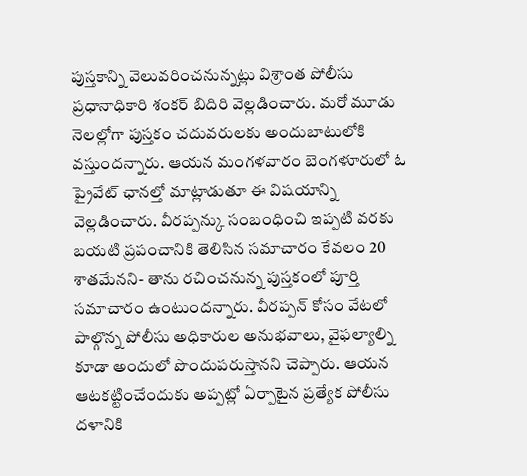పుస్తకాన్ని వెలువరించనున్నట్లు విశ్రాంత పోలీసు ప్రధానాధికారి శంకర్ బిదిరి వెల్లడించారు. మరో మూడు నెలల్లోగా పుస్తకం చదువరులకు అందుబాటులోకి వస్తుందన్నారు. ఆయన మంగళవారం బెంగళూరులో ఓ ప్రైవేట్ ఛానల్తో మాట్లాడుతూ ఈ విషయాన్ని వెల్లడించారు. వీరప్పన్కు సంబంధించి ఇప్పటి వరకు బయటి ప్రపంచానికి తెలిసిన సమాచారం కేవలం 20 శాతమేనని- తాను రచించనున్న పుస్తకంలో పూర్తి సమాచారం ఉంటుందన్నారు. వీరప్పన్ కోసం వేటలో పాల్గొన్న పోలీసు అధికారుల అనుభవాలు, వైఫల్యాల్ని కూడా అందులో పొందుపరుస్తానని చెప్పారు. ఆయన ఆటకట్టించేందుకు అప్పట్లో ఏర్పాటైన ప్రత్యేక పోలీసు దళానికి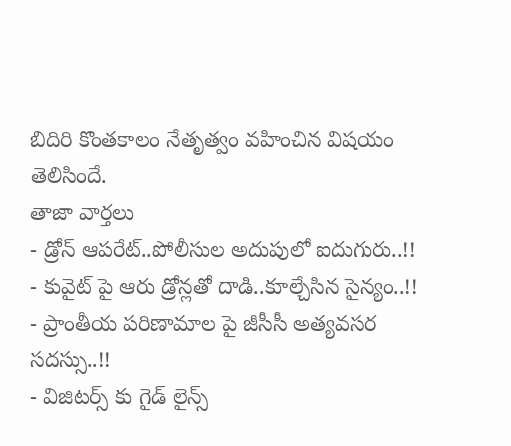బిదిరి కొంతకాలం నేతృత్వం వహించిన విషయం తెలిసిందే.
తాజా వార్తలు
- డ్రోన్ ఆపరేట్..పోలీసుల అదుపులో ఐదుగురు..!!
- కువైట్ పై ఆరు డ్రోన్లతో దాడి..కూల్చేసిన సైన్యం..!!
- ప్రాంతీయ పరిణామాల పై జీసీసీ అత్యవసర సదస్సు..!!
- విజిటర్స్ కు గైడ్ లైన్స్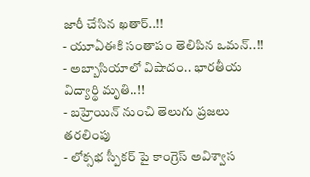జారీ చేసిన ఖతార్..!!
- యూఏఈకి సంతాపం తెలిపిన ఒమన్..!!
- అబ్బాసియాలో విషాదం.. భారతీయ విద్యార్థి మృతి..!!
- బహ్రెయిన్ నుంచి తెలుగు ప్రజలు తరలింపు
- లోక్సభ స్పీకర్ పై కాంగ్రెస్ అవిశ్వాస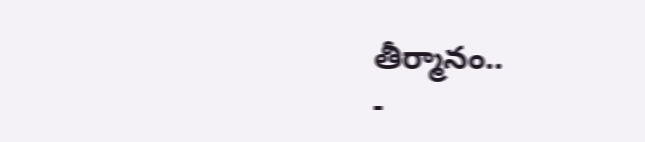తీర్మానం..
-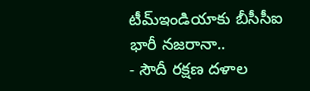టీమ్ఇండియాకు బీసీసీఐ భారీ నజరానా..
- సౌదీ రక్షణ దళాల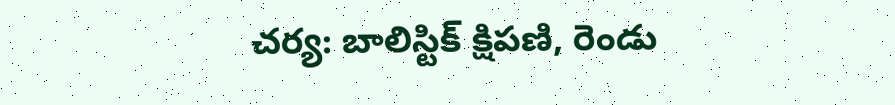చర్య: బాలిస్టిక్ క్షిపణి, రెండు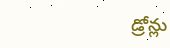డ్రోన్లు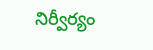నిర్వీర్యం